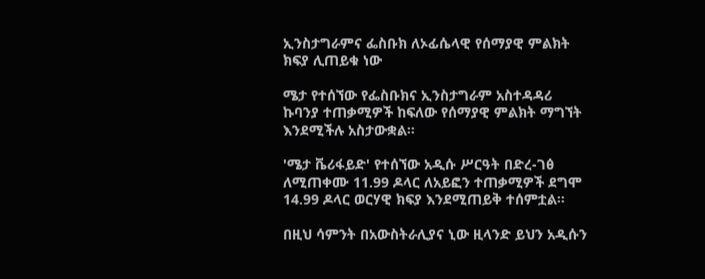ኢንስታግራምና ፌስቡክ ለኦፊሴላዊ የሰማያዊ ምልክት ክፍያ ሊጠይቁ ነው

ሜታ የተሰኘው የፌስቡክና ኢንስታግራም አስተዳዳሪ ኩባንያ ተጠቃሚዎች ከፍለው የሰማያዊ ምልክት ማግኘት እንደሚችሉ አስታውቋል።

'ሜታ ቬሪፋይድ' የተሰኘው አዲሱ ሥርዓት በድረ-ገፅ ለሚጠቀሙ 11.99 ዶላር ለአይፎን ተጠቃሚዎች ደግሞ 14.99 ዶላር ወርሃዊ ክፍያ እንደሚጠይቅ ተሰምቷል።

በዚህ ሳምንት በአውስትራሊያና ኒው ዚላንድ ይህን አዲሱን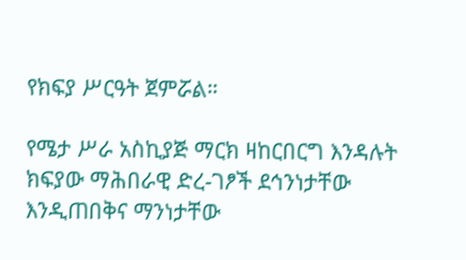የክፍያ ሥርዓት ጀምሯል።

የሜታ ሥራ አስኪያጅ ማርክ ዛከርበርግ እንዳሉት ክፍያው ማሕበራዊ ድረ-ገፆች ደኅንነታቸው እንዲጠበቅና ማንነታቸው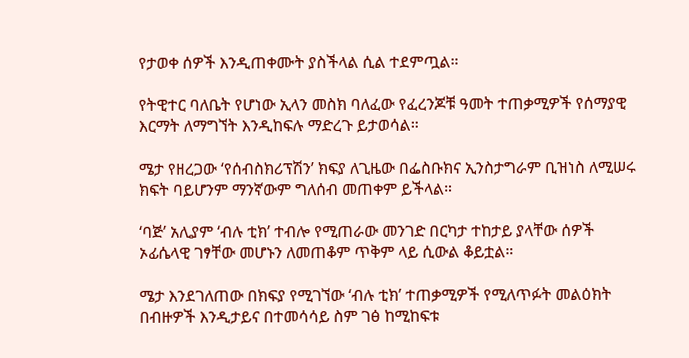የታወቀ ሰዎች እንዲጠቀሙት ያስችላል ሲል ተደምጧል።

የትዊተር ባለቤት የሆነው ኢላን መስክ ባለፈው የፈረንጆቹ ዓመት ተጠቃሚዎች የሰማያዊ እርማት ለማግኘት እንዲከፍሉ ማድረጉ ይታወሳል።

ሜታ የዘረጋው ‘የሰብስክሪፕሽን’ ክፍያ ለጊዜው በፌስቡክና ኢንስታግራም ቢዝነስ ለሚሠሩ ክፍት ባይሆንም ማንኛውም ግለሰብ መጠቀም ይችላል።

‘ባጅ’ አሊያም ‘ብሉ ቲክ’ ተብሎ የሚጠራው መንገድ በርካታ ተከታይ ያላቸው ሰዎች ኦፊሴላዊ ገፃቸው መሆኑን ለመጠቆም ጥቅም ላይ ሲውል ቆይቷል።

ሜታ እንደገለጠው በክፍያ የሚገኘው ‘ብሉ ቲክ’ ተጠቃሚዎች የሚለጥፉት መልዕክት በብዙዎች እንዲታይና በተመሳሳይ ስም ገፅ ከሚከፍቱ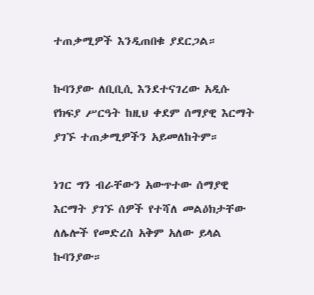ተጠቃሚዎች እንዲጠበቁ ያደርጋል።

ኩባንያው ለቢቢሲ እንደተናገረው አዲሱ የክፍያ ሥርዓት ከዚህ ቀደም ሰማያዊ እርማት ያገኙ ተጠቃሚዎችን አይመለከትም።

ነገር ግን ብራቸውን አውጥተው ሰማያዊ እርማት ያገኙ ሰዎች የተሻለ መልዕክታቸው ለሌሎች የመድረስ አቅም አለው ይላል ኩባንያው።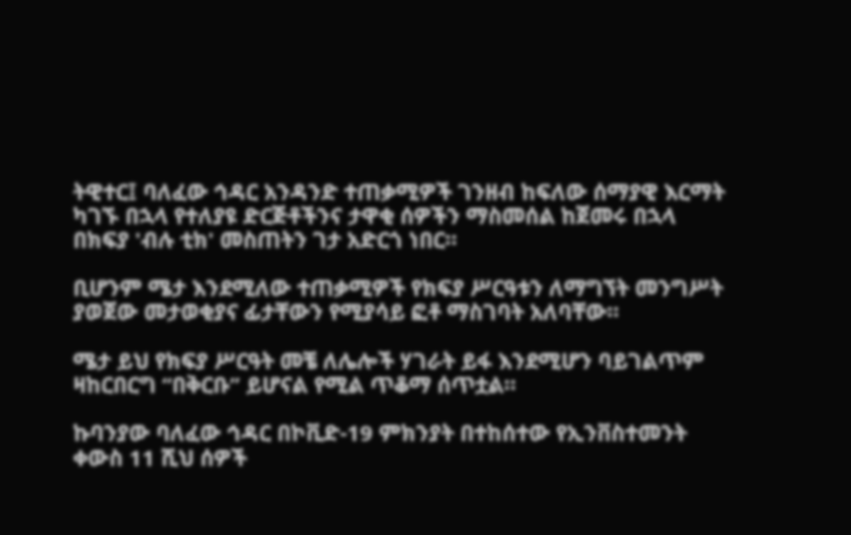ትዊተር፤ ባለፈው ኅዳር አንዳንድ ተጠቃሚዎች ገንዘብ ከፍለው ሰማያዊ እርማት ካገኙ በኋላ የተለያዩ ድርጅቶችንና ታዋቂ ሰዎችን ማስመሰል ከጀመሩ በኋላ በክፍያ 'ብሉ ቲክ' መስጠትን ገታ አድርጎ ነበር።

ቢሆንም ሜታ እንደሚለው ተጠቃሚዎች የክፍያ ሥርዓቱን ለማግኘት መንግሥት ያወጀው መታወቂያና ፊታቸውን የሚያሳይ ፎቶ ማስገባት አለባቸው።

ሜታ ይህ የክፍያ ሥርዓት መቼ ለሌሎች ሃገራት ይፋ እንደሚሆን ባይገልጥም ዛከርበርግ “በቅርቡ” ይሆናል የሚል ጥቆማ ሰጥቷል።

ኩባንያው ባለፈው ኅዳር በኮቪድ-19 ምክንያት በተከሰተው የኢንቨስተመንት ቀውስ 11 ሺህ ሰዎች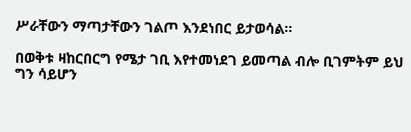ሥራቸውን ማጣታቸውን ገልጦ እንደነበር ይታወሳል።

በወቅቱ ዛከርበርግ የሜታ ገቢ እየተመነደገ ይመጣል ብሎ ቢገምትም ይህ ግን ሳይሆን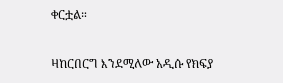ቀርቷል።

ዛከርበርግ እንደሚለው አዲሱ የክፍያ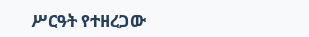ሥርዓት የተዘረጋው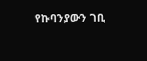የኩባንያውን ገቢ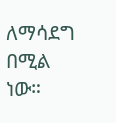ለማሳደግ በሚል ነው።